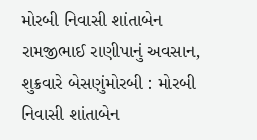મોરબી નિવાસી શાંતાબેન રામજીભાઈ રાણીપાનું અવસાન, શુક્રવારે બેસણુંમોરબી : મોરબી નિવાસી શાંતાબેન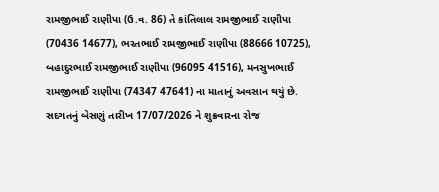રામજીભાઈ રાણીપા (ઉ.વ. 86) તે કાંતિલાલ રામજીભાઈ રાણીપા (70436 14677), ભરતભાઈ રામજીભાઈ રાણીપા (88666 10725), બહાદુરભાઈ રામજીભાઈ રાણીપા (96095 41516), મનસુખભાઈ રામજીભાઈ રાણીપા (74347 47641) ના માતાનું અવસાન થયું છે. સદગતનું બેસણું તારીખ 17/07/2026 ને શુક્રવારના રોજ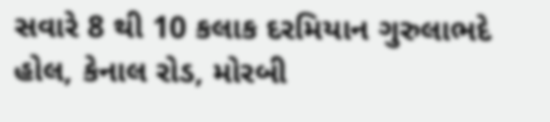સવારે 8 થી 10 કલાક દરમિયાન ગુરુલાભદે હોલ, કેનાલ રોડ, મોરબી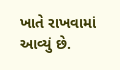ખાતે રાખવામાં આવ્યું છે.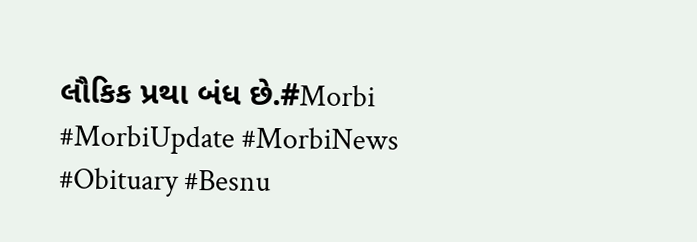લૌકિક પ્રથા બંધ છે.#Morbi #MorbiUpdate #MorbiNews #Obituary #Besnu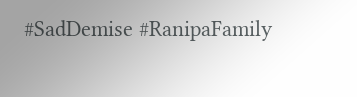#SadDemise #RanipaFamily